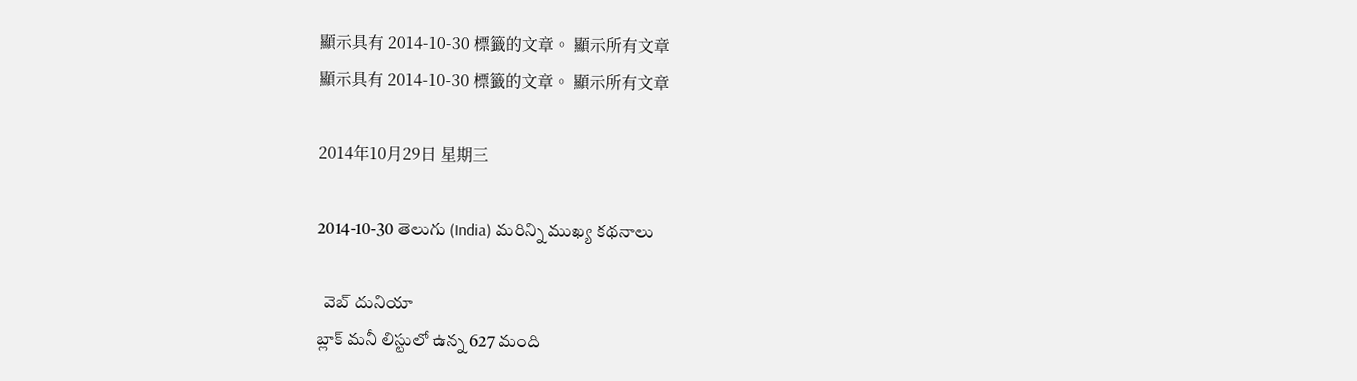顯示具有 2014-10-30 標籤的文章。 顯示所有文章
顯示具有 2014-10-30 標籤的文章。 顯示所有文章

2014年10月29日 星期三

2014-10-30 తెలుగు (India) మరిన్ని ముఖ్య కథనాలు

  వెబ్ దునియా
బ్లాక్ మనీ లిస్టులో ఉన్న 627 మంది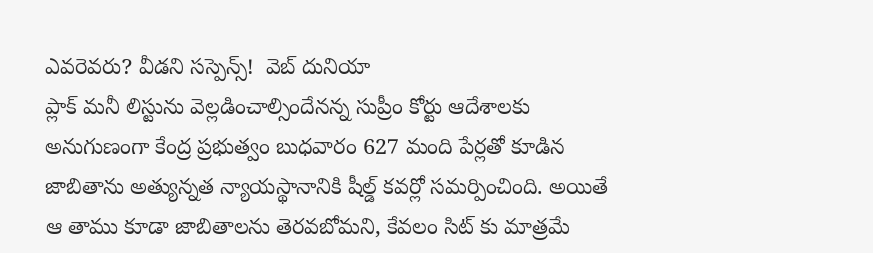ఎవరెవరు? వీడని సస్పెన్స్!  వెబ్ దునియా
ప్లాక్ మనీ లిస్టును వెల్లడించాల్సిందేనన్న సుప్రీం కోర్టు ఆదేశాలకు అనుగుణంగా కేంద్ర ప్రభుత్వం బుధవారం 627 మంది పేర్లతో కూడిన జాబితాను అత్యున్నత న్యాయస్థానానికి షీల్డ్ కవర్లో సమర్పించింది. అయితే ఆ తాము కూడా జాబితాలను తెరవబోమని, కేవలం సిట్ కు మాత్రమే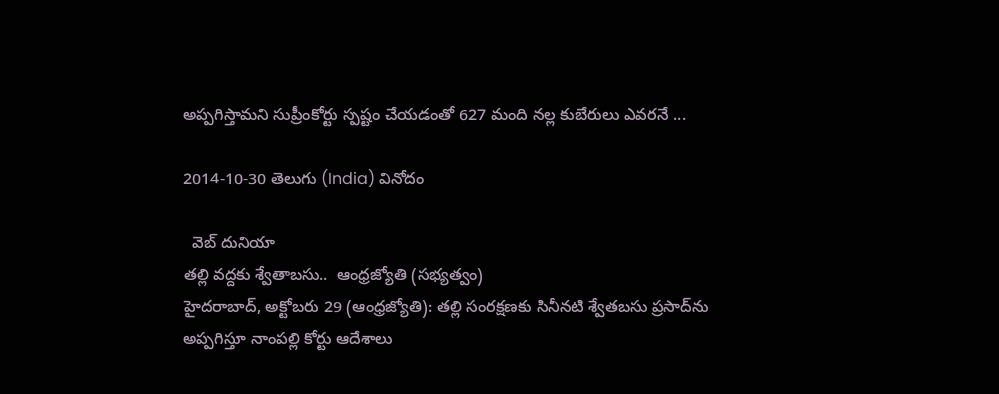అప్పగిస్తామని సుప్రీంకోర్టు స్పష్టం చేయడంతో 627 మంది నల్ల కుబేరులు ఎవరనే ...

2014-10-30 తెలుగు (India) వినోదం

  వెబ్ దునియా
తల్లి వద్దకు శ్వేతాబసు..  ఆంధ్రజ్యోతి (సభ్యత్వం)
హైదరాబాద్‌, అక్టోబరు 29 (ఆంధ్రజ్యోతి): తల్లి సంరక్షణకు సినీనటి శ్వేతబసు ప్రసాద్‌ను అప్పగిస్తూ నాంపల్లి కోర్టు ఆదేశాలు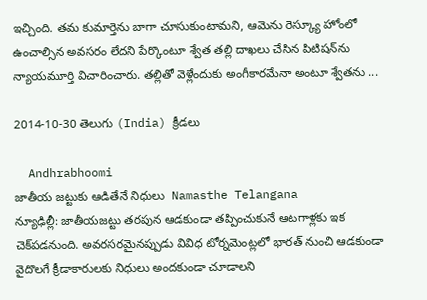ఇచ్చింది. తమ కుమార్తెను బాగా చూసుకుంటామని, ఆమెను రెస్క్యూ హోంలో ఉంచాల్సిన అవసరం లేదని పేర్కొంటూ శ్వేత తల్లి దాఖలు చేసిన పిటిషన్‌ను న్యాయమూర్తి విచారించారు. తల్లితో వెళ్లేందుకు అంగీకారమేనా అంటూ శ్వేతను ...

2014-10-30 తెలుగు (India) క్రీడలు

  Andhrabhoomi
జాతీయ జట్టుకు ఆడితేనే నిధులు  Namasthe Telangana
న్యూఢిల్లీ: జాతీయజట్టు తరపున ఆడకుండా తప్పించుకునే ఆటగాళ్లకు ఇక చెక్‌పడనుంది. అవరసరమైనప్పుడు వివిధ టోర్నమెంట్లలో భారత్ నుంచి ఆడకుండా వైదొలగే క్రీడాకారులకు నిధులు అందకుండా చూడాలని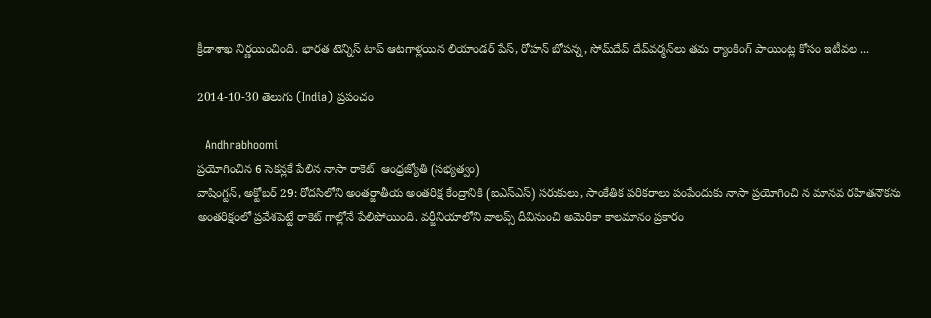క్రీడాశాఖ నిర్ణయించింది. భారత టెన్నిస్ టాప్ ఆటగాళ్లయిన లియాండర్ పేస్, రోహన్ బోపన్న, సోమ్‌దేవ్ దేవ్‌వర్మన్‌లు తమ ర్యాంకింగ్ పాయింట్ల కోసం ఇటీవల ...

2014-10-30 తెలుగు (India) ప్రపంచం

  Andhrabhoomi
ప్రయోగించిన 6 సెకన్లకే పేలిన నాసా రాకెట్‌  ఆంధ్రజ్యోతి (సభ్యత్వం)
వాషింగ్టన్‌, అక్టోబర్‌ 29: రోదసిలోని అంతర్జాతీయ అంతరిక్ష కేంద్రానికి (ఐఎస్‌ఎస్‌) సరుకులు, సాంకేతిక పరికరాలు పంపేందుకు నాసా ప్రయోగించి న మానవ రహితనౌకను అంతరిక్షంలో ప్రవేశపెట్టే రాకెట్‌ గాల్లోనే పేలిపోయింది. వర్జీనియాలోని వాలప్స్‌ దీవినుంచి అమెరికా కాలమానం ప్రకారం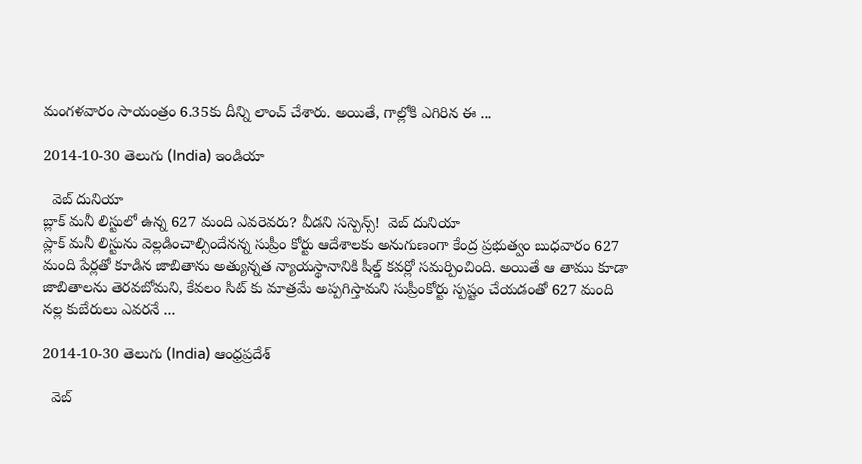మంగళవారం సాయంత్రం 6.35కు దీన్ని లాంచ్‌ చేశారు. అయితే, గాల్లోకి ఎగిరిన ఈ ...

2014-10-30 తెలుగు (India) ఇండియా

  వెబ్ దునియా
బ్లాక్ మనీ లిస్టులో ఉన్న 627 మంది ఎవరెవరు? వీడని సస్పెన్స్!  వెబ్ దునియా
ప్లాక్ మనీ లిస్టును వెల్లడించాల్సిందేనన్న సుప్రీం కోర్టు ఆదేశాలకు అనుగుణంగా కేంద్ర ప్రభుత్వం బుధవారం 627 మంది పేర్లతో కూడిన జాబితాను అత్యున్నత న్యాయస్థానానికి షీల్డ్ కవర్లో సమర్పించింది. అయితే ఆ తాము కూడా జాబితాలను తెరవబోమని, కేవలం సిట్ కు మాత్రమే అప్పగిస్తామని సుప్రీంకోర్టు స్పష్టం చేయడంతో 627 మంది నల్ల కుబేరులు ఎవరనే ...

2014-10-30 తెలుగు (India) ఆంధ్రప్రదేశ్

  వెబ్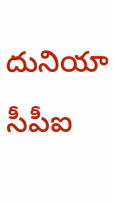దునియా
సీపీఐ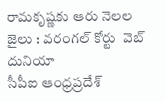రామకృష్ణకు ఆరు నెలల జైలు : వరంగల్ కోర్టు  వెబ్ దునియా
సీపీఐ ఆంధ్రప్రదేశ్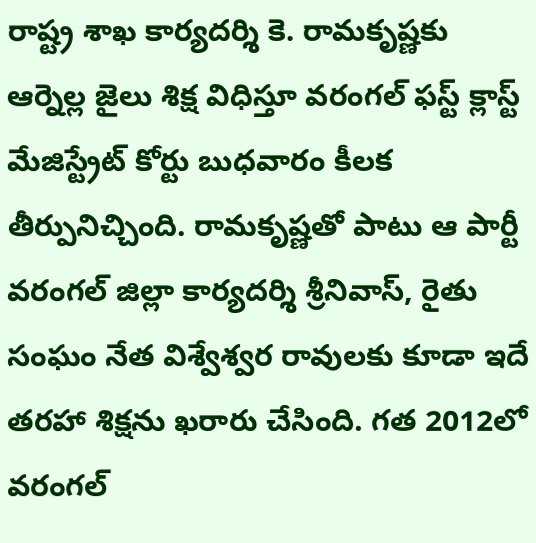రాష్ట్ర శాఖ కార్యదర్శి కె. రామకృష్ణకు ఆర్నెల్ల జైలు శిక్ష విధిస్తూ వరంగల్ ఫస్ట్ క్లాస్ట్ మేజిస్ట్రేట్ కోర్టు బుధవారం కీలక తీర్పునిచ్చింది. రామకృష్ణతో పాటు ఆ పార్టీ వరంగల్ జిల్లా కార్యదర్శి శ్రీనివాస్, రైతు సంఘం నేత విశ్వేశ్వర రావులకు కూడా ఇదే తరహా శిక్షను ఖరారు చేసింది. గత 2012లో వరంగల్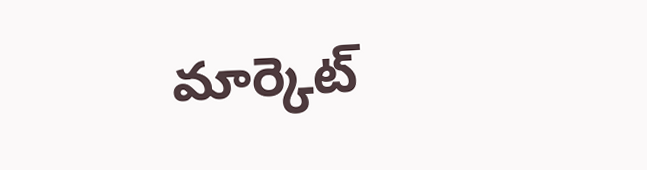మార్కెట్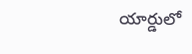యార్డులో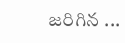జరిగిన ...